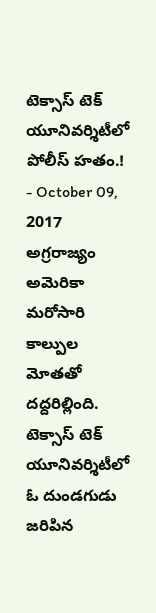టెక్సాస్ టెక్ యూనివర్శిటీలో పోలీస్ హతం.!
- October 09, 2017
అగ్రరాజ్యం అమెరికా మరోసారి కాల్పుల మోతతో దద్దరిల్లింది. టెక్సాస్ టెక్ యూనివర్శిటీలో ఓ దుండగుడు జరిపిన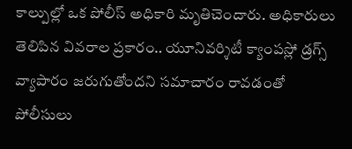కాల్పుల్లో ఒక పోలీస్ అధికారి మృతిచెందారు. అధికారులు తెలిపిన వివరాల ప్రకారం.. యూనివర్శిటీ క్యాంపస్లో డ్రగ్స్ వ్యాపారం జరుగుతోందని సమాచారం రావడంతో పోలీసులు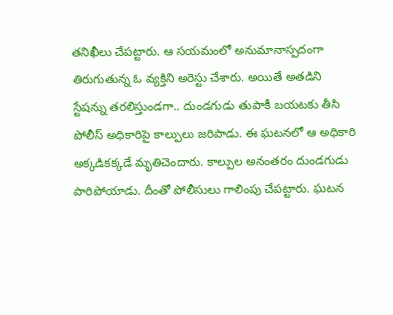తనిఖీలు చేపట్టారు. ఆ సయమంలో అనుమానాస్పదంగా తిరుగుతున్న ఓ వ్యక్తిని అరెస్టు చేశారు. అయితే అతడిని స్టేషన్ను తరలిస్తుండగా.. దుండగుడు తుపాకీ బయటకు తీసి పోలీస్ అధికారిపై కాల్పులు జరిపాడు. ఈ ఘటనలో ఆ అధికారి అక్కడికక్కడే మృతిచెందారు. కాల్పుల అనంతరం దుండగుడు పారిపోయాడు. దీంతో పోలీసులు గాలింపు చేపట్టారు. ఘటన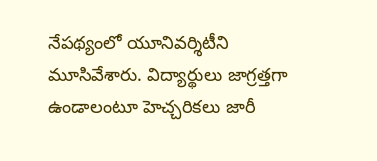నేపథ్యంలో యూనివర్శిటీని మూసివేశారు. విద్యార్థులు జాగ్రత్తగా ఉండాలంటూ హెచ్చరికలు జారీ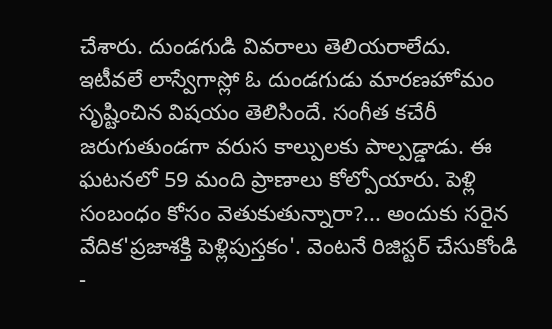చేశారు. దుండగుడి వివరాలు తెలియరాలేదు.
ఇటీవలే లాస్వేగాస్లో ఓ దుండగుడు మారణహోమం సృష్టించిన విషయం తెలిసిందే. సంగీత కచేరీ జరుగుతుండగా వరుస కాల్పులకు పాల్పడ్డాడు. ఈ ఘటనలో 59 మంది ప్రాణాలు కోల్పోయారు. పెళ్లి సంబంధం కోసం వెతుకుతున్నారా?... అందుకు సరైన వేదిక'ప్రజాశక్తి పెళ్లిపుస్తకం'. వెంటనే రిజిస్టర్ చేసుకోండి -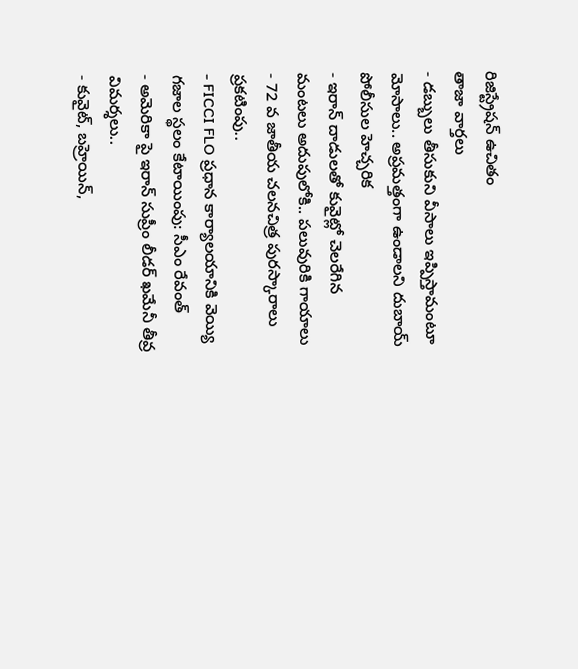రిజిస్ట్రేషన్ ఉచితం
తాజా వార్తలు
- డబ్బులు తీసుకుని వీసాలు ఇప్పిస్తామంటూ మోసాలు.. అప్రమత్తంగా ఉండాలని దుబాయ్ పోలీసుల హెచ్చరిక
- ఇరాన్ దాడులతో కువైట్లో చెలరేగిన మంటలు అదుపులోకి.. పలువురికి గాయాలు
- 72 వ జాతీయ చలనచిత్ర పురస్కారాలు ప్రకటింపు..
- FICCI FLO ప్రధాన కార్యాలయానికి వెయ్యి గజాల స్థలం కేటాయింపు: సీఎం రేవంత్
- అమెరికా పై ఇరాన్ సుప్రీం లీడర్ ఖమేనీ తీవ్ర విమర్శలు..
- కువైట్, బహ్రెయిన్,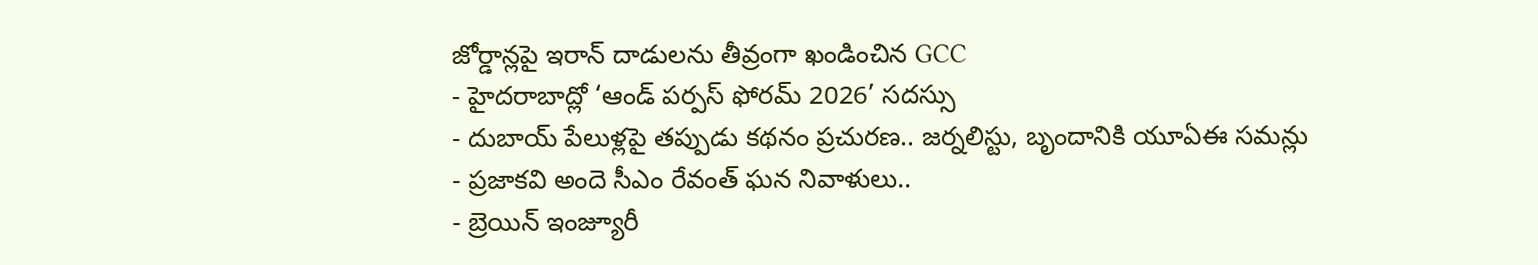జోర్డాన్లపై ఇరాన్ దాడులను తీవ్రంగా ఖండించిన GCC
- హైదరాబాద్లో ‘ఆండ్ పర్పస్ ఫోరమ్ 2026’ సదస్సు
- దుబాయ్ పేలుళ్లపై తప్పుడు కథనం ప్రచురణ.. జర్నలిస్టు, బృందానికి యూఏఈ సమన్లు
- ప్రజాకవి అందె సీఎం రేవంత్ ఘన నివాళులు..
- బ్రెయిన్ ఇంజ్యూరీ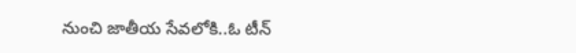నుంచి జాతీయ సేవలోకి..ఓ టీన్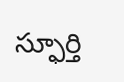స్ఫూర్తి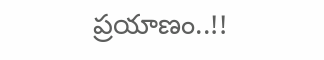ప్రయాణం..!!